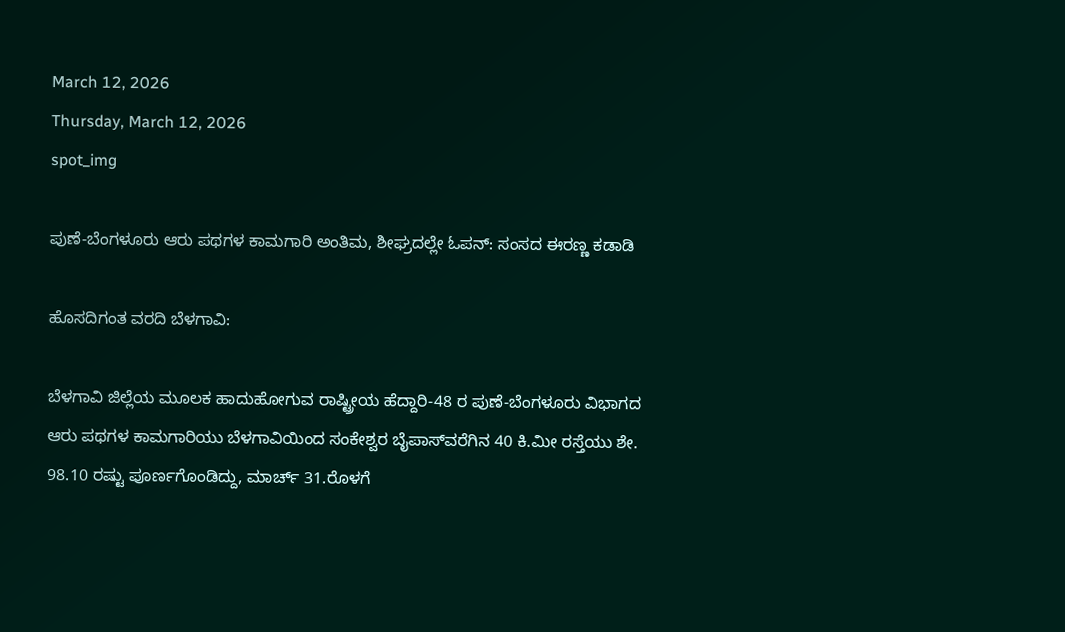March 12, 2026
Thursday, March 12, 2026
spot_img

ಪುಣೆ-ಬೆಂಗಳೂರು ಆರು ಪಥಗಳ ಕಾಮಗಾರಿ ಅಂತಿಮ, ಶೀಘ್ರದಲ್ಲೇ ಓಪನ್: ಸಂಸದ ಈರಣ್ಣ ಕಡಾಡಿ

ಹೊಸದಿಗಂತ ವರದಿ ಬೆಳಗಾವಿ:

ಬೆಳಗಾವಿ ಜಿಲ್ಲೆಯ ಮೂಲಕ ಹಾದುಹೋಗುವ ರಾಷ್ಟ್ರೀಯ ಹೆದ್ದಾರಿ-48 ರ ಪುಣೆ-ಬೆಂಗಳೂರು ವಿಭಾಗದ ಆರು ಪಥಗಳ ಕಾಮಗಾರಿಯು ಬೆಳಗಾವಿಯಿಂದ ಸಂಕೇಶ್ವರ ಬೈಪಾಸ್‌ವರೆಗಿನ 40 ಕಿ.ಮೀ ರಸ್ತೆಯು ಶೇ. 98.10 ರಷ್ಟು ಪೂರ್ಣಗೊಂಡಿದ್ದು, ಮಾರ್ಚ್ 31.ರೊಳಗೆ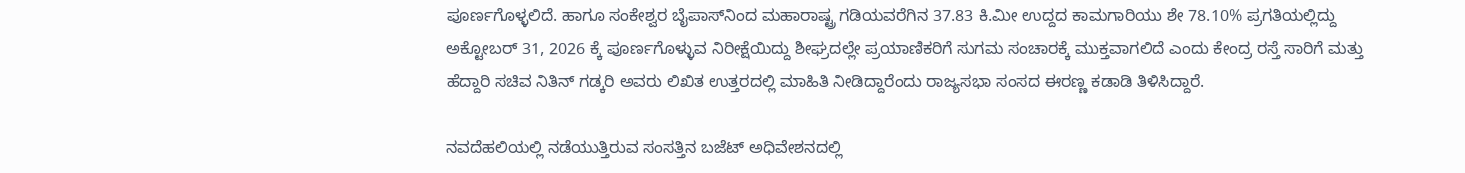ಪೂರ್ಣಗೊಳ್ಳಲಿದೆ. ಹಾಗೂ ಸಂಕೇಶ್ವರ ಬೈಪಾಸ್‌ನಿಂದ ಮಹಾರಾಷ್ಟ್ರ ಗಡಿಯವರೆಗಿನ 37.83 ಕಿ.ಮೀ ಉದ್ದದ ಕಾಮಗಾರಿಯು ಶೇ 78.10% ಪ್ರಗತಿಯಲ್ಲಿದ್ದು ಅಕ್ಟೋಬರ್ 31, 2026 ಕ್ಕೆ ಪೂರ್ಣಗೊಳ್ಳುವ ನಿರೀಕ್ಷೆಯಿದ್ದು ಶೀಘ್ರದಲ್ಲೇ ಪ್ರಯಾಣಿಕರಿಗೆ ಸುಗಮ ಸಂಚಾರಕ್ಕೆ ಮುಕ್ತವಾಗಲಿದೆ ಎಂದು ಕೇಂದ್ರ ರಸ್ತೆ ಸಾರಿಗೆ ಮತ್ತು ಹೆದ್ದಾರಿ ಸಚಿವ ನಿತಿನ್ ಗಡ್ಕರಿ ಅವರು ಲಿಖಿತ ಉತ್ತರದಲ್ಲಿ ಮಾಹಿತಿ ನೀಡಿದ್ದಾರೆಂದು ರಾಜ್ಯಸಭಾ ಸಂಸದ ಈರಣ್ಣ ಕಡಾಡಿ ತಿಳಿಸಿದ್ದಾರೆ.

ನವದೆಹಲಿಯಲ್ಲಿ ನಡೆಯುತ್ತಿರುವ ಸಂಸತ್ತಿನ ಬಜೆಟ್‌ ಅಧಿವೇಶನದಲ್ಲಿ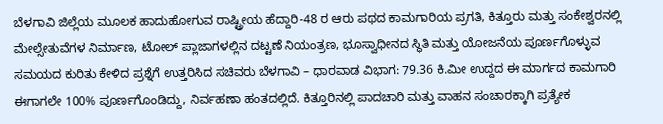ಬೆಳಗಾವಿ ಜಿಲ್ಲೆಯ ಮೂಲಕ ಹಾದುಹೋಗುವ ರಾಷ್ಟ್ರೀಯ ಹೆದ್ದಾರಿ-48 ರ ಆರು ಪಥದ ಕಾಮಗಾರಿಯ ಪ್ರಗತಿ, ಕಿತ್ತೂರು ಮತ್ತು ಸಂಕೇಶ್ವರನಲ್ಲಿ ಮೇಲ್ಸೇತುವೆಗಳ ನಿರ್ಮಾಣ, ಟೋಲ್ ಪ್ಲಾಜಾಗಳಲ್ಲಿನ ದಟ್ಟಣೆ ನಿಯಂತ್ರಣ, ಭೂಸ್ವಾಧೀನದ ಸ್ಥಿತಿ ಮತ್ತು ಯೋಜನೆಯ ಪೂರ್ಣಗೊಳ್ಳುವ ಸಮಯದ ಕುರಿತು ಕೇಳಿದ ಪ್ರಶ್ನೆಗೆ ಉತ್ತರಿಸಿದ ಸಚಿವರು ಬೆಳಗಾವಿ – ಧಾರವಾಡ ವಿಭಾಗ: 79.36 ಕಿ.ಮೀ ಉದ್ದದ ಈ ಮಾರ್ಗದ ಕಾಮಗಾರಿ ಈಗಾಗಲೇ 100% ಪೂರ್ಣಗೊಂಡಿದ್ದು, ನಿರ್ವಹಣಾ ಹಂತದಲ್ಲಿದೆ. ಕಿತ್ತೂರಿನಲ್ಲಿ ಪಾದಚಾರಿ ಮತ್ತು ವಾಹನ ಸಂಚಾರಕ್ಕಾಗಿ ಪ್ರತ್ಯೇಕ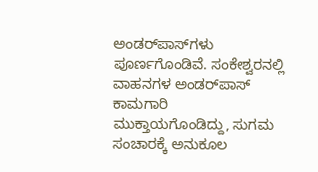ಅಂಡರ್‌ಪಾಸ್‌ಗಳು ಪೂರ್ಣಗೊಂಡಿವೆ. ಸಂಕೇಶ್ವರನಲ್ಲಿ ವಾಹನಗಳ ಅಂಡರ್‌ಪಾಸ್ ಕಾಮಗಾರಿ ಮುಕ್ತಾಯಗೊಂಡಿದ್ದು, ಸುಗಮ ಸಂಚಾರಕ್ಕೆ ಅನುಕೂಲ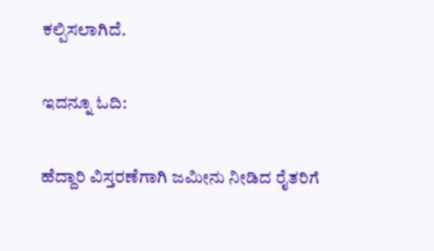ಕಲ್ಪಿಸಲಾಗಿದೆ.

ಇದನ್ನೂ ಓದಿ:

ಹೆದ್ದಾರಿ ವಿಸ್ತರಣೆಗಾಗಿ ಜಮೀನು ನೀಡಿದ ರೈತರಿಗೆ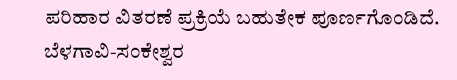ಪರಿಹಾರ ವಿತರಣೆ ಪ್ರಕ್ರಿಯೆ ಬಹುತೇಕ ಪೂರ್ಣಗೊಂಡಿದೆ. ಬೆಳಗಾವಿ-ಸಂಕೇಶ್ವರ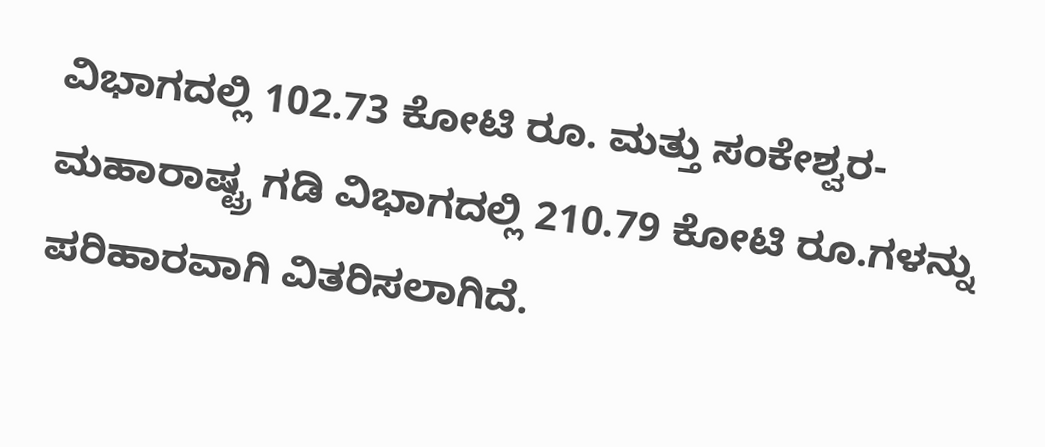ವಿಭಾಗದಲ್ಲಿ 102.73 ಕೋಟಿ ರೂ. ಮತ್ತು ಸಂಕೇಶ್ವರ-ಮಹಾರಾಷ್ಟ್ರ ಗಡಿ ವಿಭಾಗದಲ್ಲಿ 210.79 ಕೋಟಿ ರೂ.ಗಳನ್ನು ಪರಿಹಾರವಾಗಿ ವಿತರಿಸಲಾಗಿದೆ.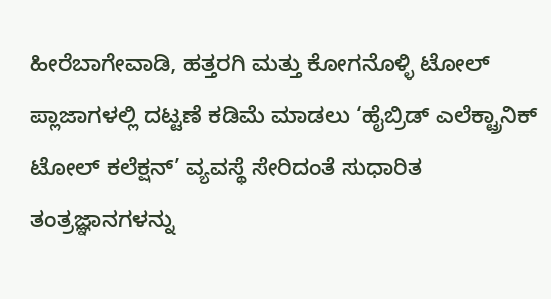ಹೀರೆಬಾಗೇವಾಡಿ, ಹತ್ತರಗಿ ಮತ್ತು ಕೋಗನೊಳ್ಳಿ ಟೋಲ್ ಪ್ಲಾಜಾಗಳಲ್ಲಿ ದಟ್ಟಣೆ ಕಡಿಮೆ ಮಾಡಲು ‘ಹೈಬ್ರಿಡ್ ಎಲೆಕ್ಟ್ರಾನಿಕ್ ಟೋಲ್ ಕಲೆಕ್ಷನ್’ ವ್ಯವಸ್ಥೆ ಸೇರಿದಂತೆ ಸುಧಾರಿತ ತಂತ್ರಜ್ಞಾನಗಳನ್ನು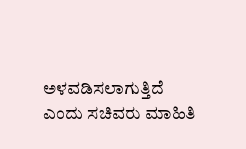ಅಳವಡಿಸಲಾಗುತ್ತಿದೆ ಎಂದು ಸಚಿವರು ಮಾಹಿತಿ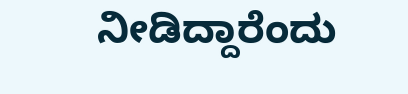ನೀಡಿದ್ದಾರೆಂದು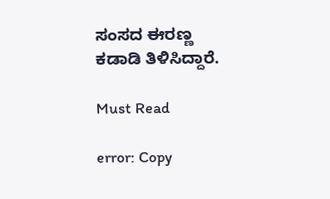ಸಂಸದ ಈರಣ್ಣ ಕಡಾಡಿ ತಿಳಿಸಿದ್ದಾರೆ.

Must Read

error: Copy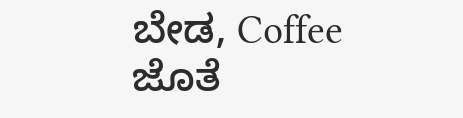ಬೇಡ, Coffee ಜೊತೆ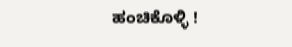ಹಂಚಿಕೊಳ್ಳಿ !